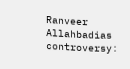Ranveer Allahbadias controversy: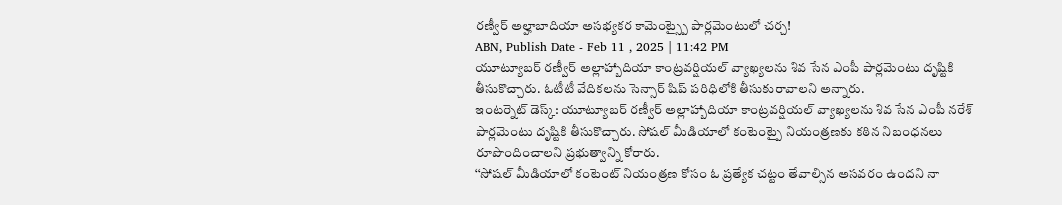రణ్వీర్ అల్హాబాదియా అసభ్యకర కామెంట్స్పై పార్లమెంటులో చర్చ!
ABN, Publish Date - Feb 11 , 2025 | 11:42 PM
యూట్యూబర్ రణ్వీర్ అల్లాహ్బాదియా కాంట్రవర్షియల్ వ్యాఖ్యలను శివ సేన ఎంపీ పార్లమెంటు దృష్టికి తీసుకొచ్చారు. ఓటీటీ వేదికలను సెన్సార్ షిప్ పరిధిలోకి తీసుకురావాలని అన్నారు.
ఇంటర్నెట్ డెస్క్: యూట్యూబర్ రణ్వీర్ అల్లాహ్బాదియా కాంట్రవర్షియల్ వ్యాఖ్యలను శివ సేన ఎంపీ నరేశ్ పార్లమెంటు దృష్టికి తీసుకొచ్చారు. సోషల్ మీడియాలో కంటెంట్పై నియంత్రణకు కఠిన నిబంధనలు రూపొందించాలని ప్రభుత్వాన్ని కోరారు.
‘‘సోషల్ మీడియాలో కంటెంట్ నియంత్రణ కోసం ఓ ప్రత్యేక చట్టం తేవాల్సిన అసవరం ఉందని నా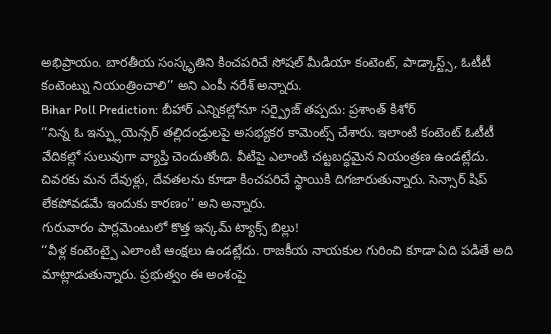అభిప్రాయం. బారతీయ సంస్కృతిని కించపరిచే సోషల్ మీడియా కంటెంట్, పాడ్కాస్ట్స్, ఓటీటీ కంటెంట్ను నియంత్రించాలి’’ అని ఎంపీ నరేశ్ అన్నారు.
Bihar Poll Prediction: బీహార్ ఎన్నికల్లోనూ సర్ప్రైజ్ తప్పదు: ప్రశాంత్ కిశోర్
‘‘నిన్న ఓ ఇన్ఫ్లుయెన్సర్ తల్లిదండ్రులపై అసభ్యకర కామెంట్స్ చేశారు. ఇలాంటి కంటెంట్ ఓటీటీ వేదికల్లో సులువుగా వ్యాప్తి చెందుతోంది. వీటిపై ఎలాంటి చట్టబద్ధమైన నియంత్రణ ఉండట్లేదు. చివరకు మన దేవుళ్లు, దేవతలను కూడా కించపరిచే స్థాయికి దిగజారుతున్నారు. సెన్సార్ షిప్ లేకపోవడమే ఇందుకు కారణం’’ అని అన్నారు.
గురువారం పార్లమెంటులో కొత్త ఇన్కమ్ ట్యాక్స్ బిల్లు!
‘‘వీళ్ల కంటెంట్పై ఎలాంటి ఆంక్షలు ఉండట్లేదు. రాజకీయ నాయకుల గురించి కూడా ఏది పడితే అది మాట్లాడుతున్నారు. ప్రభుత్వం ఈ అంశంపై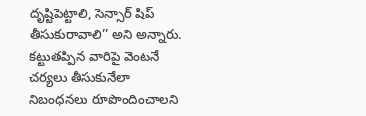దృష్టిపెట్టాలి, సెన్సార్ షిప్ తీసుకురావాలి’’ అని అన్నారు. కట్టుతప్పిన వారిపై వెంటనే చర్యలు తీసుకునేలా నిబంధనలు రూపొందించాలని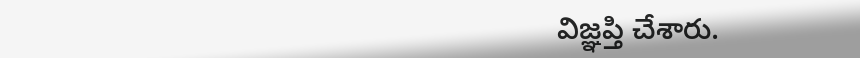విజ్ఞప్తి చేశారు.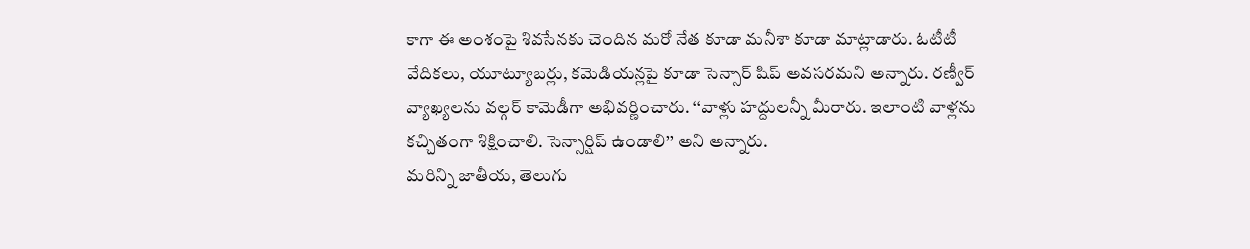కాగా ఈ అంశంపై శివసేనకు చెందిన మరో నేత కూడా మనీశా కూడా మాట్లాడారు. ఓటీటీ వేదికలు, యూట్యూబర్లు, కమెడియన్లపై కూడా సెన్సార్ షిప్ అవసరమని అన్నారు. రణ్వీర్ వ్యాఖ్యలను వల్గర్ కామెడీగా అభివర్ణించారు. ‘‘వాళ్లు హద్దులన్నీ మీరారు. ఇలాంటి వాళ్లను కచ్చితంగా శిక్షించాలి. సెన్సార్షిప్ ఉండాలి’’ అని అన్నారు.
మరిన్ని జాతీయ, తెలుగు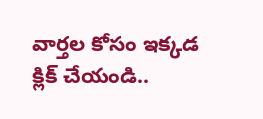వార్తల కోసం ఇక్కడ క్లిక్ చేయండి..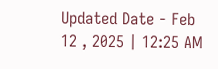Updated Date - Feb 12 , 2025 | 12:25 AM